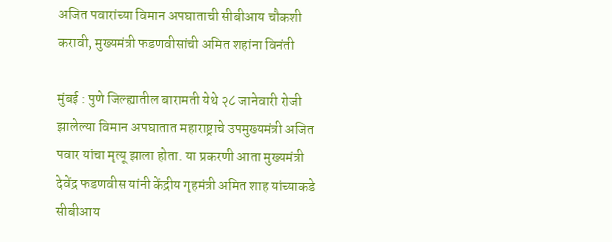अजित पवारांच्या विमान अपघाताची सीबीआय चौकशी करावी, मुख्यमंत्री फडणवीसांची अमित शहांना विनंती

मुंबई : पुणे जिल्ह्यातील बारामती येथे २८ जानेवारी रोजी झालेल्या विमान अपघातात महाराष्ट्राचे उपमुख्यमंत्री अजित पवार यांचा मृत्यू झाला होता. या प्रकरणी आता मुख्यमंत्री देवेंद्र फडणवीस यांनी केंद्रीय गृहमंत्री अमित शाह यांच्याकडे सीबीआय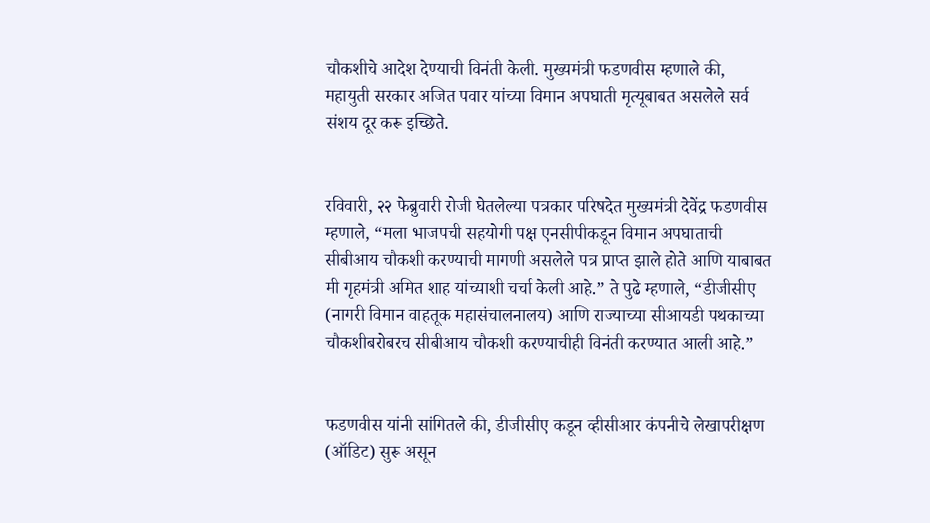चौकशीचे आदेश देण्याची विनंती केली. मुख्यमंत्री फडणवीस म्हणाले की, महायुती सरकार अजित पवार यांच्या विमान अपघाती मृत्यूबाबत असलेले सर्व संशय दूर करू इच्छिते.


रविवारी, २२ फेब्रुवारी रोजी घेतलेल्या पत्रकार परिषदेत मुख्यमंत्री देवेंद्र फडणवीस म्हणाले, “मला भाजपची सहयोगी पक्ष एनसीपीकडून विमान अपघाताची सीबीआय चौकशी करण्याची मागणी असलेले पत्र प्राप्त झाले होते आणि याबाबत मी गृहमंत्री अमित शाह यांच्याशी चर्चा केली आहे.” ते पुढे म्हणाले, “डीजीसीए (नागरी विमान वाहतूक महासंचालनालय) आणि राज्याच्या सीआयडी पथकाच्या चौकशीबरोबरच सीबीआय चौकशी करण्याचीही विनंती करण्यात आली आहे.”


फडणवीस यांनी सांगितले की, डीजीसीए कडून व्हीसीआर कंपनीचे लेखापरीक्षण (ऑडिट) सुरू असून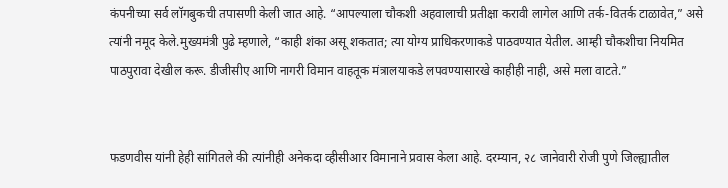कंपनीच्या सर्व लॉगबुकची तपासणी केली जात आहे. “आपल्याला चौकशी अहवालाची प्रतीक्षा करावी लागेल आणि तर्क-वितर्क टाळावेत,” असे त्यांनी नमूद केले.मुख्यमंत्री पुढे म्हणाले, “काही शंका असू शकतात; त्या योग्य प्राधिकरणाकडे पाठवण्यात येतील. आम्ही चौकशीचा नियमित पाठपुरावा देखील करू. डीजीसीए आणि नागरी विमान वाहतूक मंत्रालयाकडे लपवण्यासारखे काहीही नाही, असे मला वाटते.”


फडणवीस यांनी हेही सांगितले की त्यांनीही अनेकदा व्हीसीआर विमानाने प्रवास केला आहे. दरम्यान, २८ जानेवारी रोजी पुणे जिल्ह्यातील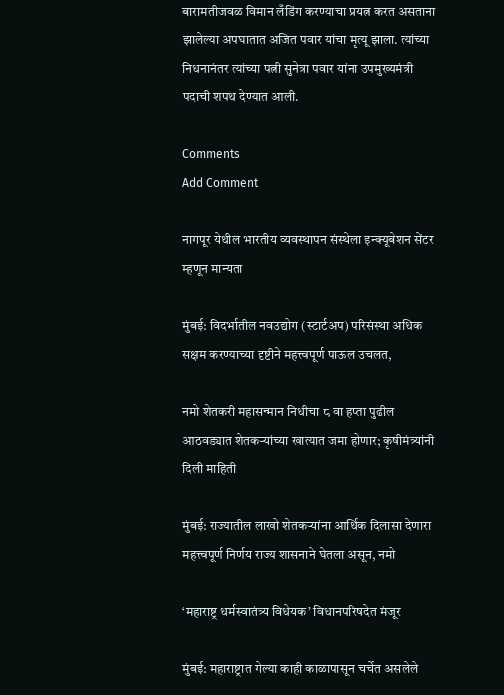बारामतीजवळ विमान लँडिंग करण्याचा प्रयत्न करत असताना झालेल्या अपघातात अजित पवार यांचा मृत्यू झाला. त्यांच्या निधनानंतर त्यांच्या पत्नी सुनेत्रा पवार यांना उपमुख्यमंत्री पदाची शपथ देण्यात आली.

Comments
Add Comment

नागपूर येथील भारतीय व्यवस्थापन संस्थेला इन्क्यूबेशन सेंटर म्हणून मान्यता

मुंबई: विदर्भातील नवउद्योग (स्टार्टअप) परिसंस्था अधिक सक्षम करण्याच्या दृष्टीने महत्त्वपूर्ण पाऊल उचलत,

नमो शेतकरी महासन्मान निधीचा ८ वा हप्ता पुढील आठवड्यात शेतकऱ्यांच्या खात्यात जमा होणार; कृषीमंत्र्यांनी दिली माहिती

मुंबई: राज्यातील लाखो शेतकऱ्यांना आर्थिक दिलासा देणारा महत्त्वपूर्ण निर्णय राज्य शासनाने घेतला असून, नमो

‘महाराष्ट्र धर्मस्वातंत्र्य विधेयक’ विधानपरिषदेत मंजूर

मुंबई: महाराष्ट्रात गेल्या काही काळापासून चर्चेत असलेले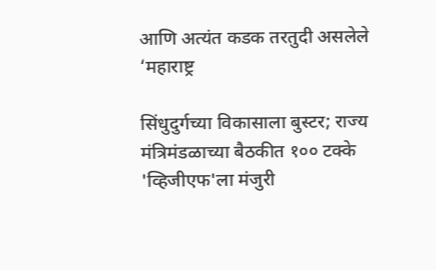आणि अत्यंत कडक तरतुदी असलेले ‘महाराष्ट्र

सिंधुदुर्गच्या विकासाला बुस्टर; राज्य मंत्रिमंडळाच्या बैठकीत १०० टक्के 'व्हिजीएफ'ला मंजुरी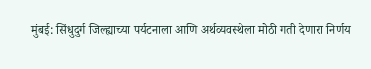मुंबई: सिंधुदुर्ग जिल्ह्याच्या पर्यटनाला आणि अर्थव्यवस्थेला मोठी गती देणारा निर्णय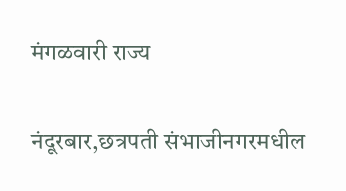मंगळवारी राज्य

नंदूरबार,छत्रपती संभाजीनगरमधील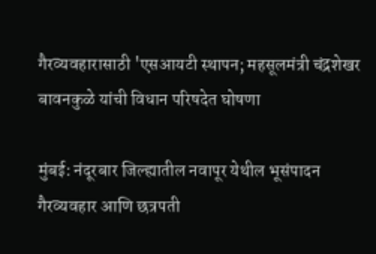गैरव्यवहारासाठी 'एसआयटी स्थापन; महसूलमंत्री चंद्रशेखर बावनकुळे यांची विधान परिषदेत घोषणा

मुंबई: नंदूरबार जिल्ह्यातील नवापूर येथील भूसंपादन गैरव्यवहार आणि छत्रपती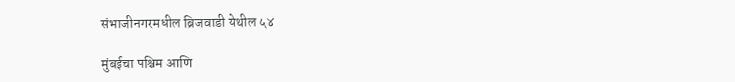संभाजीनगरमधील ब्रिजवाडी येथील ५४

मुंबईचा पश्चिम आणि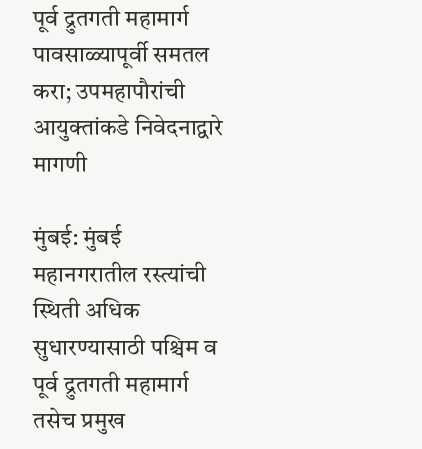पूर्व द्रुतगती महामार्ग पावसाळ्यापूर्वी समतल करा; उपमहापौरांची आयुक्तांकडे निवेदनाद्वारे मागणी

मुंबई: मुंबई महानगरातील रस्त्यांची स्थिती अधिक सुधारण्यासाठी पश्चिम व पूर्व द्रुतगती महामार्ग तसेच प्रमुख